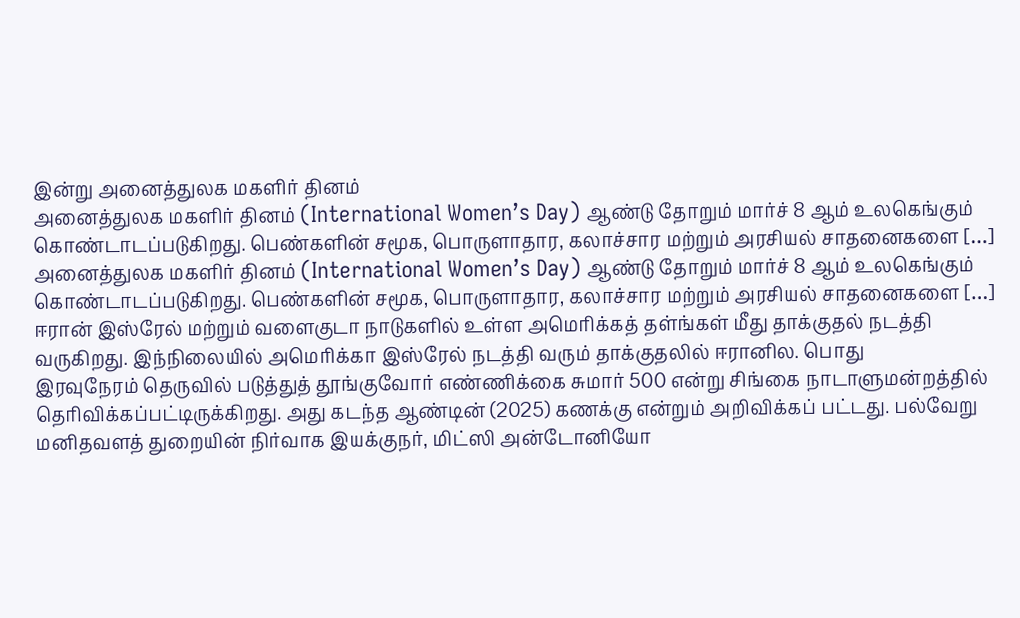இன்று அனைத்துலக மகளிர் தினம்
அனைத்துலக மகளிர் தினம் (International Women’s Day) ஆண்டு தோறும் மார்ச் 8 ஆம் உலகெங்கும் கொண்டாடப்படுகிறது. பெண்களின் சமூக, பொருளாதார, கலாச்சார மற்றும் அரசியல் சாதனைகளை […]
அனைத்துலக மகளிர் தினம் (International Women’s Day) ஆண்டு தோறும் மார்ச் 8 ஆம் உலகெங்கும் கொண்டாடப்படுகிறது. பெண்களின் சமூக, பொருளாதார, கலாச்சார மற்றும் அரசியல் சாதனைகளை […]
ஈரான் இஸ்ரேல் மற்றும் வளைகுடா நாடுகளில் உள்ள அமெரிக்கத் தள்ங்கள் மீது தாக்குதல் நடத்தி வருகிறது. இந்நிலையில் அமெரிக்கா இஸ்ரேல் நடத்தி வரும் தாக்குதலில் ஈரானில. பொது
இரவுநேரம் தெருவில் படுத்துத் தூங்குவோர் எண்ணிக்கை சுமார் 500 என்று சிங்கை நாடாளுமன்றத்தில் தெரிவிக்கப்பட்டிருக்கிறது. அது கடந்த ஆண்டின் (2025) கணக்கு என்றும் அறிவிக்கப் பட்டது. பல்வேறு
மனிதவளத் துறையின் நிர்வாக இயக்குநர், மிட்ஸி அன்டோனியோ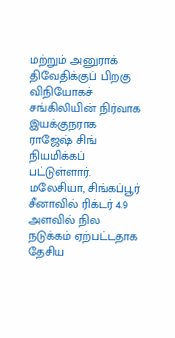மற்றும் அனுராக் திவேதிக்குப் பிறகு விநியோகச் சங்கிலியின் நிர்வாக இயக்குநராக ராஜேஷ் சிங் நியமிக்கப் பட்டுள்ளார். மலேசியா, சிங்கப்பூர்
சீனாவில் ரிக்டர் 4.9 அளவில் நில நடுக்கம் ஏற்பட்டதாக தேசிய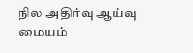நில அதிர்வு ஆய்வு மையம்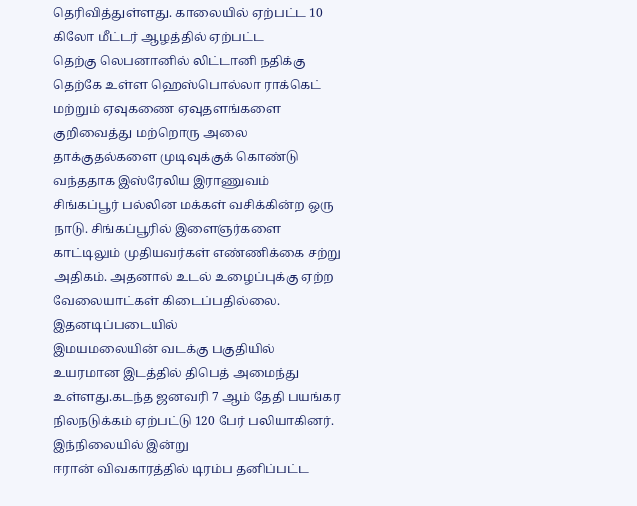தெரிவித்துள்ளது. காலையில் ஏற்பட்ட 10 கிலோ மீட்டர் ஆழத்தில் ஏற்பட்ட
தெற்கு லெபனானில் லிட்டானி நதிக்கு தெற்கே உள்ள ஹெஸ்பொல்லா ராக்கெட் மற்றும் ஏவுகணை ஏவுதளங்களை குறிவைத்து மற்றொரு அலை தாக்குதல்களை முடிவுக்குக் கொண்டு வந்ததாக இஸ்ரேலிய இராணுவம்
சிங்கப்பூர் பல்லின மக்கள் வசிக்கின்ற ஒரு நாடு. சிங்கப்பூரில் இளைஞர்களை காட்டிலும் முதியவர்கள் எண்ணிக்கை சற்று அதிகம். அதனால் உடல் உழைப்புக்கு ஏற்ற வேலையாட்கள் கிடைப்பதில்லை. இதனடிப்படையில்
இமயமலையின் வடக்கு பகுதியில் உயரமான இடத்தில் திபெத் அமைந்து உள்ளது.கடந்த ஜனவரி 7 ஆம் தேதி பயங்கர நிலநடுக்கம் ஏற்பட்டு 120 பேர் பலியாகினர். இந்நிலையில் இன்று
ஈரான் விவகாரத்தில் டிரம்ப தனிப்பட்ட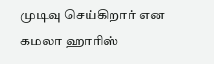முடிவு செய்கிறார் என கமலா ஹாரிஸ்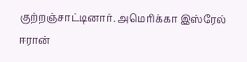குற்றஞ்சாட்டினார். அமெரிக்கா இஸ்ரேல் ஈரான்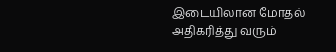இடையிலான மோதல் அதிகரித்து வரும்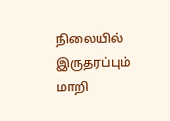நிலையில் இருதரப்பும் மாறி